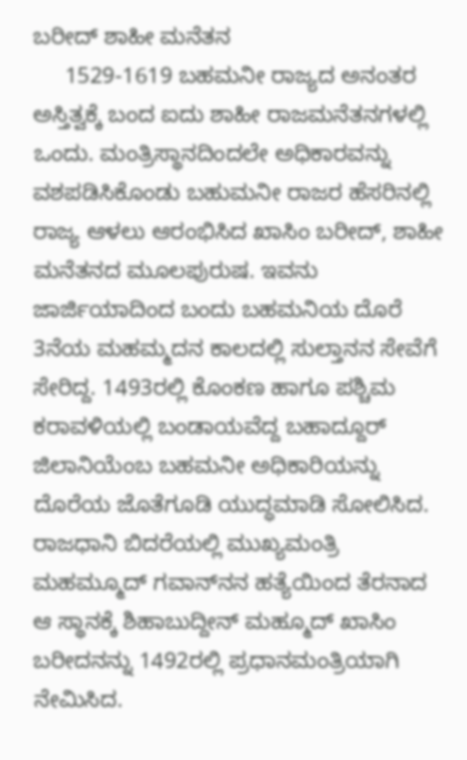ಬರೀದ್ ಶಾಹೀ ಮನೆತನ
     1529-1619 ಬಹಮನೀ ರಾಜ್ಯದ ಅನಂತರ ಅಸ್ತಿತ್ವಕ್ಕೆ ಬಂದ ಐದು ಶಾಹೀ ರಾಜಮನೆತನಗಳಲ್ಲಿ ಒಂದು. ಮಂತ್ರಿಸ್ಥಾನದಿಂದಲೇ ಅಧಿಕಾರವನ್ನು ವಶಪಡಿಸಿಕೊಂಡು ಬಹುಮನೀ ರಾಜರ ಹೆಸರಿನಲ್ಲಿ ರಾಜ್ಯ ಆಳಲು ಆರಂಭಿಸಿದ ಖಾಸಿಂ ಬರೀದ್, ಶಾಹೀ ಮನೆತನದ ಮೂಲಪುರುಷ. ಇವನು ಜಾರ್ಜಿಯಾದಿಂದ ಬಂದು ಬಹಮನಿಯ ದೊರೆ 3ನೆಯ ಮಹಮ್ಮದನ ಕಾಲದಲ್ಲಿ ಸುಲ್ತಾನನ ಸೇವೆಗೆ ಸೇರಿದ್ದ. 1493ರಲ್ಲಿ ಕೊಂಕಣ ಹಾಗೂ ಪಶ್ಚಿಮ ಕರಾವಳಿಯಲ್ಲಿ ಬಂಡಾಯವೆದ್ದ ಬಹಾದ್ದೂರ್ ಜಿಲಾನಿಯೆಂಬ ಬಹಮನೀ ಅಧಿಕಾರಿಯನ್ನು ದೊರೆಯ ಜೊತೆಗೂಡಿ ಯುದ್ಧಮಾಡಿ ಸೋಲಿಸಿದ. ರಾಜಧಾನಿ ಬಿದರೆಯಲ್ಲಿ ಮುಖ್ಯಮಂತ್ರಿ ಮಹಮ್ಮೂದ್ ಗವಾನ್‍ನನ ಹತ್ಯೆಯಿಂದ ತೆರನಾದ ಆ ಸ್ಥಾನಕ್ಕೆ ಶಿಹಾಬುದ್ದೀನ್ ಮಹ್ಮೂದ್ ಖಾಸಿಂ ಬರೀದನನ್ನು 1492ರಲ್ಲಿ ಪ್ರಧಾನಮಂತ್ರಿಯಾಗಿ ನೇಮಿಸಿದ.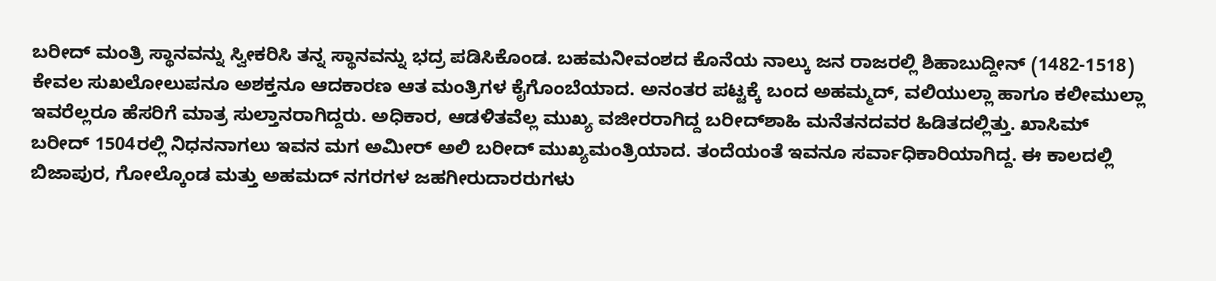ಬರೀದ್ ಮಂತ್ರಿ ಸ್ಥಾನವನ್ನು ಸ್ವೀಕರಿಸಿ ತನ್ನ ಸ್ಥಾನವನ್ನು ಭದ್ರ ಪಡಿಸಿಕೊಂಡ. ಬಹಮನೀವಂಶದ ಕೊನೆಯ ನಾಲ್ಕು ಜನ ರಾಜರಲ್ಲಿ ಶಿಹಾಬುದ್ದೀನ್ (1482-1518) ಕೇವಲ ಸುಖಲೋಲುಪನೂ ಅಶಕ್ತನೂ ಆದಕಾರಣ ಆತ ಮಂತ್ರಿಗಳ ಕೈಗೊಂಬೆಯಾದ. ಅನಂತರ ಪಟ್ಟಕ್ಕೆ ಬಂದ ಅಹಮ್ಮದ್, ವಲಿಯುಲ್ಲಾ ಹಾಗೂ ಕಲೀಮುಲ್ಲಾ ಇವರೆಲ್ಲರೂ ಹೆಸರಿಗೆ ಮಾತ್ರ ಸುಲ್ತಾನರಾಗಿದ್ದರು. ಅಧಿಕಾರ, ಆಡಳಿತವೆಲ್ಲ ಮುಖ್ಯ ವಜೀರರಾಗಿದ್ದ ಬರೀದ್‍ಶಾಹಿ ಮನೆತನದವರ ಹಿಡಿತದಲ್ಲಿತ್ತು. ಖಾಸಿಮ್ ಬರೀದ್ 1504ರಲ್ಲಿ ನಿಧನನಾಗಲು ಇವನ ಮಗ ಅಮೀರ್ ಅಲಿ ಬರೀದ್ ಮುಖ್ಯಮಂತ್ರಿಯಾದ. ತಂದೆಯಂತೆ ಇವನೂ ಸರ್ವಾಧಿಕಾರಿಯಾಗಿದ್ದ. ಈ ಕಾಲದಲ್ಲಿ ಬಿಜಾಪುರ, ಗೋಲ್ಕೊಂಡ ಮತ್ತು ಅಹಮದ್ ನಗರಗಳ ಜಹಗೀರುದಾರರುಗಳು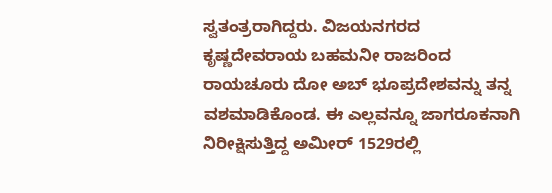ಸ್ವತಂತ್ರರಾಗಿದ್ದರು. ವಿಜಯನಗರದ ಕೃಷ್ಣದೇವರಾಯ ಬಹಮನೀ ರಾಜರಿಂದ ರಾಯಚೂರು ದೋ ಅಬ್ ಭೂಪ್ರದೇಶವನ್ನು ತನ್ನ ವಶಮಾಡಿಕೊಂಡ. ಈ ಎಲ್ಲವನ್ನೂ ಜಾಗರೂಕನಾಗಿ ನಿರೀಕ್ಷಿಸುತ್ತಿದ್ದ ಅಮೀರ್ 1529ರಲ್ಲಿ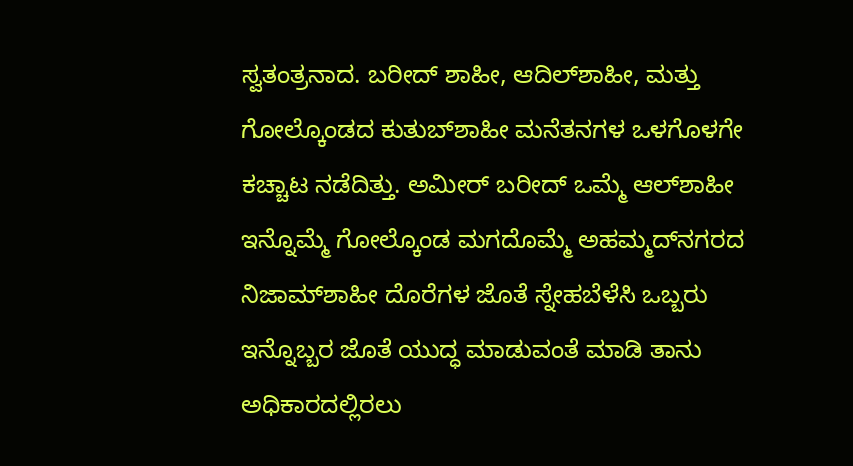ಸ್ವತಂತ್ರನಾದ. ಬರೀದ್ ಶಾಹೀ, ಆದಿಲ್‍ಶಾಹೀ, ಮತ್ತು ಗೋಲ್ಕೊಂಡದ ಕುತುಬ್‍ಶಾಹೀ ಮನೆತನಗಳ ಒಳಗೊಳಗೇ ಕಚ್ಚಾಟ ನಡೆದಿತ್ತು. ಅಮೀರ್ ಬರೀದ್ ಒಮ್ಮೆ ಆಲ್‍ಶಾಹೀ ಇನ್ನೊಮ್ಮೆ ಗೋಲ್ಕೊಂಡ ಮಗದೊಮ್ಮೆ ಅಹಮ್ಮದ್‍ನಗರದ ನಿಜಾಮ್‍ಶಾಹೀ ದೊರೆಗಳ ಜೊತೆ ಸ್ನೇಹಬೆಳೆಸಿ ಒಬ್ಬರು ಇನ್ನೊಬ್ಬರ ಜೊತೆ ಯುದ್ಧ ಮಾಡುವಂತೆ ಮಾಡಿ ತಾನು ಅಧಿಕಾರದಲ್ಲಿರಲು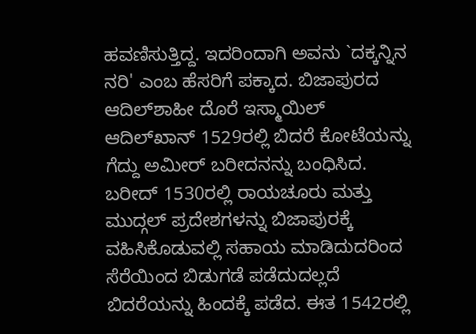ಹವಣಿಸುತ್ತಿದ್ದ. ಇದರಿಂದಾಗಿ ಅವನು `ದಕ್ಕನ್ನಿನ ನರಿ' ಎಂಬ ಹೆಸರಿಗೆ ಪಕ್ಕಾದ. ಬಿಜಾಪುರದ ಆದಿಲ್‍ಶಾಹೀ ದೊರೆ ಇಸ್ಮಾಯಿಲ್ ಆದಿಲ್‍ಖಾನ್ 1529ರಲ್ಲಿ ಬಿದರೆ ಕೋಟೆಯನ್ನು ಗೆದ್ದು ಅಮೀರ್ ಬರೀದನನ್ನು ಬಂಧಿಸಿದ. ಬರೀದ್ 1530ರಲ್ಲಿ ರಾಯಚೂರು ಮತ್ತು ಮುದ್ಗಲ್ ಪ್ರದೇಶಗಳನ್ನು ಬಿಜಾಪುರಕ್ಕೆ ವಹಿಸಿಕೊಡುವಲ್ಲಿ ಸಹಾಯ ಮಾಡಿದುದರಿಂದ ಸೆರೆಯಿಂದ ಬಿಡುಗಡೆ ಪಡೆದುದಲ್ಲದೆ ಬಿದರೆಯನ್ನು ಹಿಂದಕ್ಕೆ ಪಡೆದ. ಈತ 1542ರಲ್ಲಿ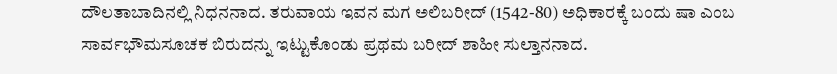ದೌಲತಾಬಾದಿನಲ್ಲಿ ನಿಧನನಾದ. ತರುವಾಯ ಇವನ ಮಗ ಅಲಿಬರೀದ್ (1542-80) ಅಧಿಕಾರಕ್ಕೆ ಬಂದು ಷಾ ಎಂಬ ಸಾರ್ವಭೌಮಸೂಚಕ ಬಿರುದನ್ನು ಇಟ್ಟುಕೊಂಡು ಪ್ರಥಮ ಬರೀದ್ ಶಾಹೀ ಸುಲ್ತಾನನಾದ.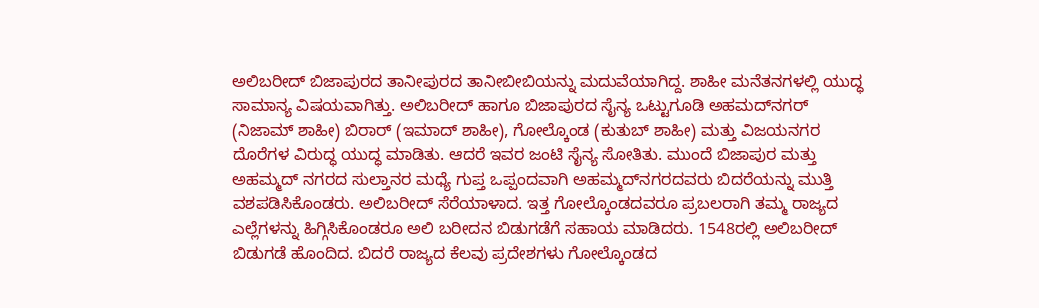ಅಲಿಬರೀದ್ ಬಿಜಾಪುರದ ತಾನೀಪುರದ ತಾನೀಬೀಬಿಯನ್ನು ಮದುವೆಯಾಗಿದ್ದ. ಶಾಹೀ ಮನೆತನಗಳಲ್ಲಿ ಯುದ್ಧ ಸಾಮಾನ್ಯ ವಿಷಯವಾಗಿತ್ತು. ಅಲಿಬರೀದ್ ಹಾಗೂ ಬಿಜಾಪುರದ ಸೈನ್ಯ ಒಟ್ಟುಗೂಡಿ ಅಹಮದ್‍ನಗರ್ (ನಿಜಾಮ್ ಶಾಹೀ) ಬಿರಾರ್ (ಇಮಾದ್ ಶಾಹೀ), ಗೋಲ್ಕೊಂಡ (ಕುತುಬ್ ಶಾಹೀ) ಮತ್ತು ವಿಜಯನಗರ ದೊರೆಗಳ ವಿರುದ್ಧ ಯುದ್ಧ ಮಾಡಿತು. ಆದರೆ ಇವರ ಜಂಟಿ ಸೈನ್ಯ ಸೋತಿತು. ಮುಂದೆ ಬಿಜಾಪುರ ಮತ್ತು ಅಹಮ್ಮದ್ ನಗರದ ಸುಲ್ತಾನರ ಮಧ್ಯೆ ಗುಪ್ತ ಒಪ್ಪಂದವಾಗಿ ಅಹಮ್ಮದ್‍ನಗರದವರು ಬಿದರೆಯನ್ನು ಮುತ್ತಿ ವಶಪಡಿಸಿಕೊಂಡರು. ಅಲಿಬರೀದ್ ಸೆರೆಯಾಳಾದ. ಇತ್ತ ಗೋಲ್ಕೊಂಡದವರೂ ಪ್ರಬಲರಾಗಿ ತಮ್ಮ ರಾಜ್ಯದ ಎಲ್ಲೆಗಳನ್ನು ಹಿಗ್ಗಿಸಿಕೊಂಡರೂ ಅಲಿ ಬರೀದನ ಬಿಡುಗಡೆಗೆ ಸಹಾಯ ಮಾಡಿದರು. 1548ರಲ್ಲಿ ಅಲಿಬರೀದ್ ಬಿಡುಗಡೆ ಹೊಂದಿದ. ಬಿದರೆ ರಾಜ್ಯದ ಕೆಲವು ಪ್ರದೇಶಗಳು ಗೋಲ್ಕೊಂಡದ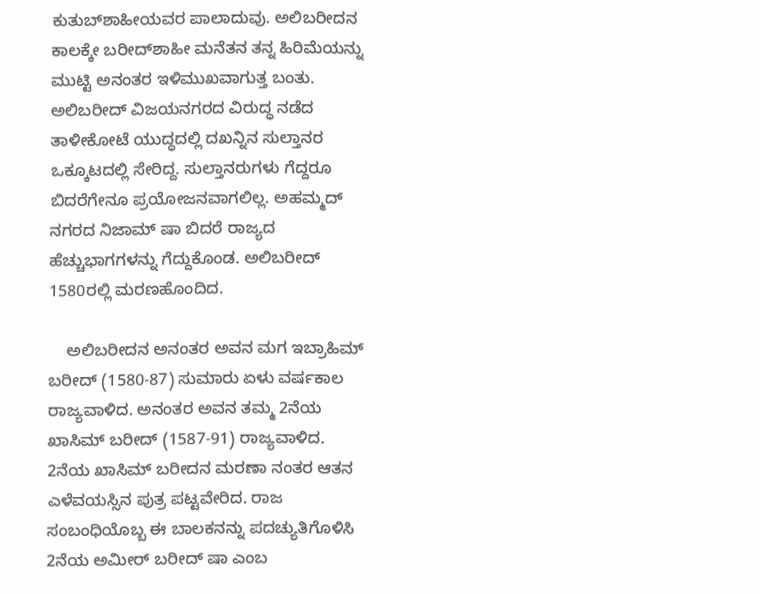ಕುತುಬ್‍ಶಾಹೀಯವರ ಪಾಲಾದುವು. ಅಲಿಬರೀದನ ಕಾಲಕ್ಕೇ ಬರೀದ್‍ಶಾಹೀ ಮನೆತನ ತನ್ನ ಹಿರಿಮೆಯನ್ನು ಮುಟ್ಟಿ ಅನಂತರ ಇಳಿಮುಖವಾಗುತ್ತ ಬಂತು. ಅಲಿಬರೀದ್ ವಿಜಯನಗರದ ವಿರುದ್ಧ ನಡೆದ ತಾಳೀಕೋಟೆ ಯುದ್ಧದಲ್ಲಿ ದಖನ್ನಿನ ಸುಲ್ತಾನರ ಒಕ್ಕೂಟದಲ್ಲಿ ಸೇರಿದ್ದ. ಸುಲ್ತಾನರುಗಳು ಗೆದ್ದರೂ ಬಿದರೆಗೇನೂ ಪ್ರಯೋಜನವಾಗಲಿಲ್ಲ. ಅಹಮ್ಮದ್ ನಗರದ ನಿಜಾಮ್ ಷಾ ಬಿದರೆ ರಾಜ್ಯದ ಹೆಚ್ಚುಭಾಗಗಳನ್ನು ಗೆದ್ದುಕೊಂಡ. ಅಲಿಬರೀದ್ 1580ರಲ್ಲಿ ಮರಣಹೊಂದಿದ.

    ಅಲಿಬರೀದನ ಅನಂತರ ಅವನ ಮಗ ಇಬ್ರಾಹಿಮ್ ಬರೀದ್ (1580-87) ಸುಮಾರು ಏಳು ವರ್ಷಕಾಲ ರಾಜ್ಯವಾಳಿದ. ಅನಂತರ ಅವನ ತಮ್ಮ 2ನೆಯ ಖಾಸಿಮ್ ಬರೀದ್ (1587-91) ರಾಜ್ಯವಾಳಿದ. 2ನೆಯ ಖಾಸಿಮ್ ಬರೀದನ ಮರಣಾ ನಂತರ ಆತನ ಎಳೆವಯಸ್ಸಿನ ಪುತ್ರ ಪಟ್ಟವೇರಿದ. ರಾಜ ಸಂಬಂಧಿಯೊಬ್ಬ ಈ ಬಾಲಕನನ್ನು ಪದಚ್ಯುತಿಗೊಳಿಸಿ 2ನೆಯ ಅಮೀರ್ ಬರೀದ್ ಷಾ ಎಂಬ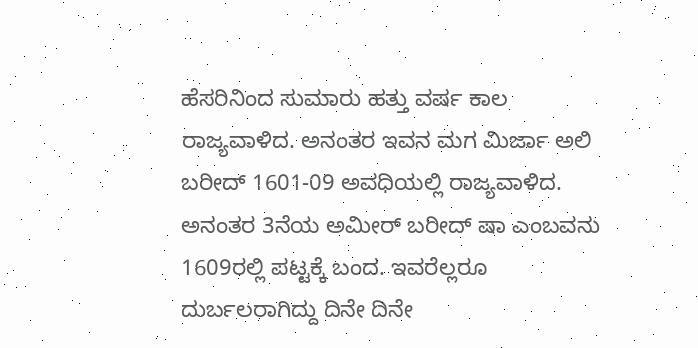ಹೆಸರಿನಿಂದ ಸುಮಾರು ಹತ್ತು ವರ್ಷ ಕಾಲ ರಾಜ್ಯವಾಳಿದ. ಅನಂತರ ಇವನ ಮಗ ಮಿರ್ಜಾ ಅಲಿ ಬರೀದ್ 1601-09 ಅವಧಿಯಲ್ಲಿ ರಾಜ್ಯವಾಳಿದ. ಅನಂತರ 3ನೆಯ ಅಮೀರ್ ಬರೀದ್ ಷಾ ಎಂಬವನು 1609ರಲ್ಲಿ ಪಟ್ಟಕ್ಕೆ ಬಂದ. ಇವರೆಲ್ಲರೂ ದುರ್ಬಲರಾಗಿದ್ದು ದಿನೇ ದಿನೇ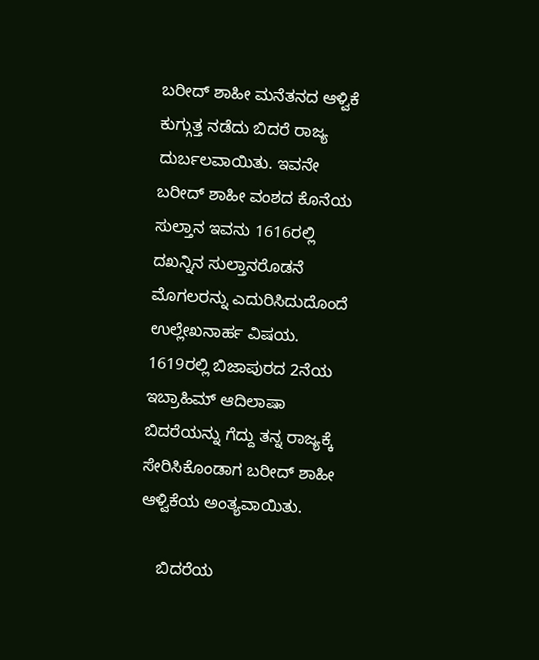ಬರೀದ್ ಶಾಹೀ ಮನೆತನದ ಆಳ್ವಿಕೆ ಕುಗ್ಗುತ್ತ ನಡೆದು ಬಿದರೆ ರಾಜ್ಯ ದುರ್ಬಲವಾಯಿತು. ಇವನೇ ಬರೀದ್ ಶಾಹೀ ವಂಶದ ಕೊನೆಯ ಸುಲ್ತಾನ ಇವನು 1616ರಲ್ಲಿ ದಖನ್ನಿನ ಸುಲ್ತಾನರೊಡನೆ ಮೊಗಲರನ್ನು ಎದುರಿಸಿದುದೊಂದೆ ಉಲ್ಲೇಖನಾರ್ಹ ವಿಷಯ. 1619ರಲ್ಲಿ ಬಿಜಾಪುರದ 2ನೆಯ ಇಬ್ರಾಹಿಮ್ ಆದಿಲಾಷಾ ಬಿದರೆಯನ್ನು ಗೆದ್ದು ತನ್ನ ರಾಜ್ಯಕ್ಕೆ ಸೇರಿಸಿಕೊಂಡಾಗ ಬರೀದ್ ಶಾಹೀ ಆಳ್ವಿಕೆಯ ಅಂತ್ಯವಾಯಿತು.

    ಬಿದರೆಯ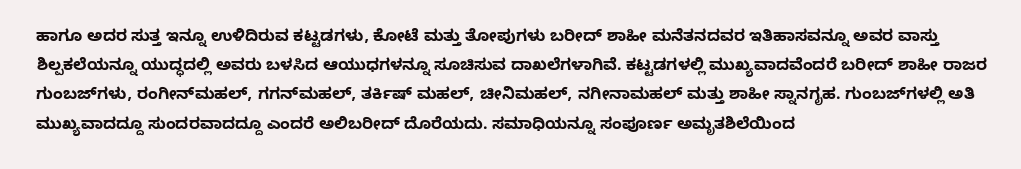ಹಾಗೂ ಅದರ ಸುತ್ತ ಇನ್ನೂ ಉಳಿದಿರುವ ಕಟ್ಟಡಗಳು, ಕೋಟೆ ಮತ್ತು ತೋಪುಗಳು ಬರೀದ್ ಶಾಹೀ ಮನೆತನದವರ ಇತಿಹಾಸವನ್ನೂ ಅವರ ವಾಸ್ತು ಶಿಲ್ಪಕಲೆಯನ್ನೂ ಯುದ್ಧದಲ್ಲಿ ಅವರು ಬಳಸಿದ ಆಯುಧಗಳನ್ನೂ ಸೂಚಿಸುವ ದಾಖಲೆಗಳಾಗಿವೆ. ಕಟ್ಟಡಗಳಲ್ಲಿ ಮುಖ್ಯವಾದವೆಂದರೆ ಬರೀದ್ ಶಾಹೀ ರಾಜರ ಗುಂಬಜ್‍ಗಳು, ರಂಗೀನ್‍ಮಹಲ್, ಗಗನ್‍ಮಹಲ್, ತರ್ಕಿಷ್ ಮಹಲ್, ಚೀನಿಮಹಲ್, ನಗೀನಾಮಹಲ್ ಮತ್ತು ಶಾಹೀ ಸ್ನಾನಗೃಹ. ಗುಂಬಜ್‍ಗಳಲ್ಲಿ ಅತಿ ಮುಖ್ಯವಾದದ್ದೂ ಸುಂದರವಾದದ್ದೂ ಎಂದರೆ ಅಲಿಬರೀದ್ ದೊರೆಯದು. ಸಮಾಧಿಯನ್ನೂ ಸಂಪೂರ್ಣ ಅಮೃತಶಿಲೆಯಿಂದ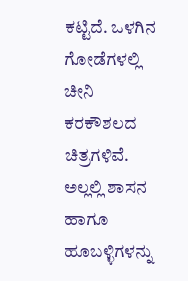ಕಟ್ಟಿದೆ. ಒಳಗಿನ ಗೋಡೆಗಳಲ್ಲಿ ಚೀನಿ ಕರಕೌಶಲದ ಚಿತ್ರಗಳಿವೆ. ಅಲ್ಲಲ್ಲಿ ಶಾಸನ ಹಾಗೂ ಹೂಬಳ್ಳಿಗಳನ್ನು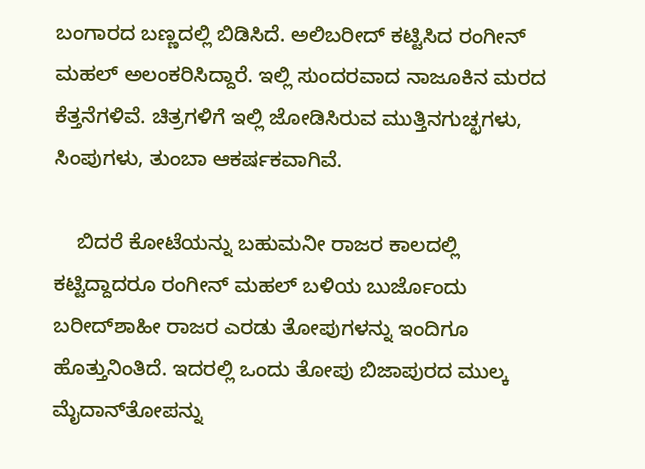ಬಂಗಾರದ ಬಣ್ಣದಲ್ಲಿ ಬಿಡಿಸಿದೆ. ಅಲಿಬರೀದ್ ಕಟ್ಟಿಸಿದ ರಂಗೀನ್ ಮಹಲ್ ಅಲಂಕರಿಸಿದ್ದಾರೆ. ಇಲ್ಲಿ ಸುಂದರವಾದ ನಾಜೂಕಿನ ಮರದ ಕೆತ್ತನೆಗಳಿವೆ. ಚಿತ್ರಗಳಿಗೆ ಇಲ್ಲಿ ಜೋಡಿಸಿರುವ ಮುತ್ತಿನಗುಚ್ಛಗಳು, ಸಿಂಪುಗಳು, ತುಂಬಾ ಆಕರ್ಷಕವಾಗಿವೆ.

    ಬಿದರೆ ಕೋಟೆಯನ್ನು ಬಹುಮನೀ ರಾಜರ ಕಾಲದಲ್ಲಿ ಕಟ್ಟಿದ್ದಾದರೂ ರಂಗೀನ್ ಮಹಲ್ ಬಳಿಯ ಬುರ್ಜೊಂದು ಬರೀದ್‍ಶಾಹೀ ರಾಜರ ಎರಡು ತೋಪುಗಳನ್ನು ಇಂದಿಗೂ ಹೊತ್ತುನಿಂತಿದೆ. ಇದರಲ್ಲಿ ಒಂದು ತೋಪು ಬಿಜಾಪುರದ ಮುಲ್ಕ ಮೈದಾನ್‍ತೋಪನ್ನು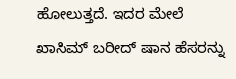ಹೋಲುತ್ತದೆ. ಇದರ ಮೇಲೆ ಖಾಸಿಮ್ ಬರೀದ್ ಷಾನ ಹೆಸರನ್ನು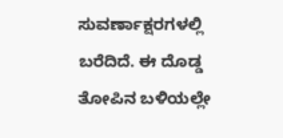ಸುವರ್ಣಾಕ್ಷರಗಳಲ್ಲಿ ಬರೆದಿದೆ. ಈ ದೊಡ್ಡ ತೋಪಿನ ಬಳಿಯಲ್ಲೇ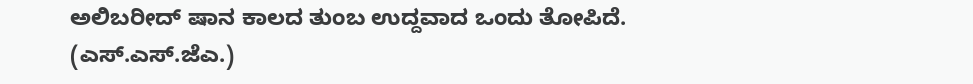ಅಲಿಬರೀದ್ ಷಾನ ಕಾಲದ ತುಂಬ ಉದ್ದವಾದ ಒಂದು ತೋಪಿದೆ.
(ಎಸ್.ಎಸ್.ಜೆಎ.)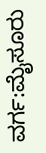ವರ್ಗ:ಮೈಸೂರು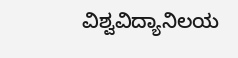ವಿಶ್ವವಿದ್ಯಾನಿಲಯ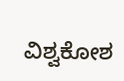ವಿಶ್ವಕೋಶ